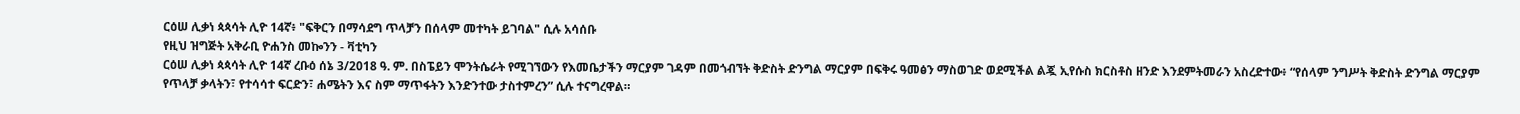ርዕሠ ሊቃነ ጳጳሳት ሊዮ 14ኛ፥ "ፍቅርን በማሳደግ ጥላቻን በሰላም መተካት ይገባል" ሲሉ አሳሰቡ
የዚህ ዝግጅት አቅራቢ ዮሐንስ መኰንን - ቫቲካን
ርዕሠ ሊቃነ ጳጳሳት ሊዮ 14ኛ ረቡዕ ሰኔ 3/2018 ዓ. ም. በስፔይን ሞንትሴራት የሚገኘውን የእመቤታችን ማርያም ገዳም በመጎብኘት ቅድስት ድንግል ማርያም በፍቅሩ ዓመፅን ማስወገድ ወደሚችል ልጇ ኢየሱስ ክርስቶስ ዘንድ እንደምትመራን አስረድተው፥ “የሰላም ንግሥት ቅድስት ድንግል ማርያም የጥላቻ ቃላትን፣ የተሳሳተ ፍርድን፣ ሐሜትን እና ስም ማጥፋትን እንድንተው ታስተምረን” ሲሉ ተናግረዋል።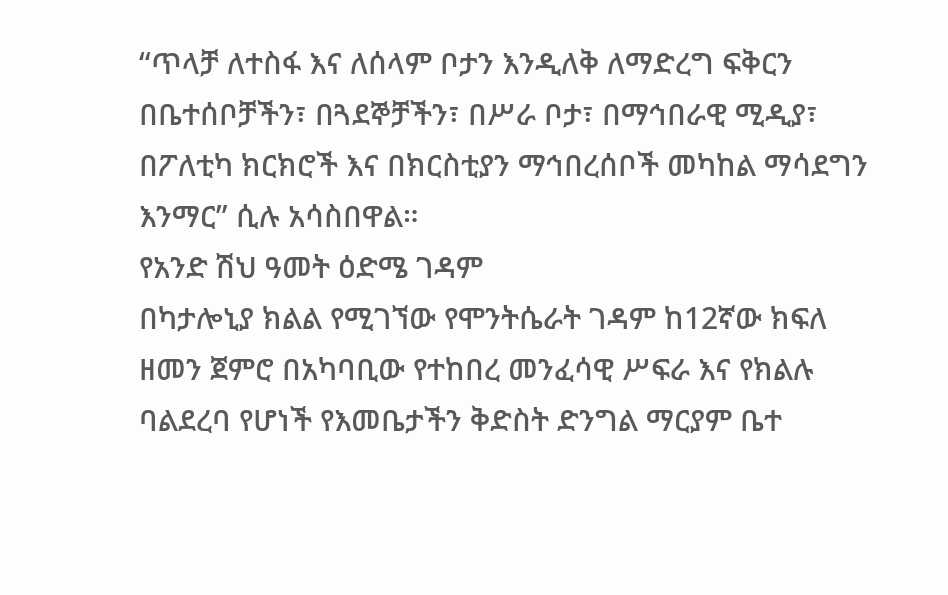“ጥላቻ ለተስፋ እና ለሰላም ቦታን እንዲለቅ ለማድረግ ፍቅርን በቤተሰቦቻችን፣ በጓደኞቻችን፣ በሥራ ቦታ፣ በማኅበራዊ ሚዲያ፣ በፖለቲካ ክርክሮች እና በክርስቲያን ማኅበረሰቦች መካከል ማሳደግን እንማር” ሲሉ አሳስበዋል።
የአንድ ሽህ ዓመት ዕድሜ ገዳም
በካታሎኒያ ክልል የሚገኘው የሞንትሴራት ገዳም ከ12ኛው ክፍለ ዘመን ጀምሮ በአካባቢው የተከበረ መንፈሳዊ ሥፍራ እና የክልሉ ባልደረባ የሆነች የእመቤታችን ቅድስት ድንግል ማርያም ቤተ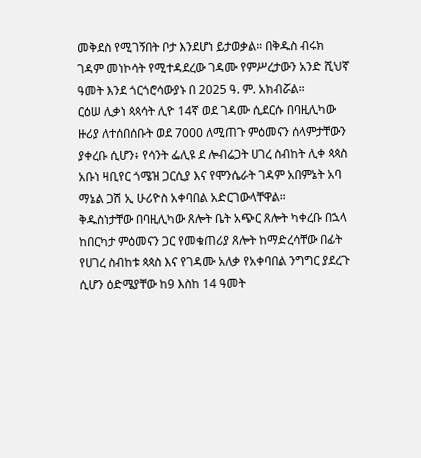መቅደስ የሚገኝበት ቦታ እንደሆነ ይታወቃል። በቅዱስ ብሩክ ገዳም መነኮሳት የሚተዳደረው ገዳሙ የምሥረታውን አንድ ሺህኛ ዓመት እንደ ጎርጎሮሳውያኑ በ 2025 ዓ. ም. አክብሯል።
ርዕሠ ሊቃነ ጳጳሳት ሊዮ 14ኛ ወደ ገዳሙ ሲደርሱ በባዚሊካው ዙሪያ ለተሰበሰቡት ወደ 7000 ለሚጠጉ ምዕመናን ሰላምታቸውን ያቀረቡ ሲሆን፥ የሳንት ፌሊዩ ደ ሎብሬጋት ሀገረ ስብከት ሊቀ ጳጳስ አቡነ ዛቢየር ጎሜዝ ጋርሲያ እና የሞንሴራት ገዳም አበምኔት አባ ማኔል ጋሽ ኢ ሁሪዮስ አቀባበል አድርገውላቸዋል።
ቅዱስነታቸው በባዚሊካው ጸሎት ቤት አጭር ጸሎት ካቀረቡ በኋላ ከበርካታ ምዕመናን ጋር የመቁጠሪያ ጸሎት ከማድረሳቸው በፊት የሀገረ ስብከቱ ጳጳስ እና የገዳሙ አለቃ የአቀባበል ንግግር ያደረጉ ሲሆን ዕድሜያቸው ከ9 እስከ 14 ዓመት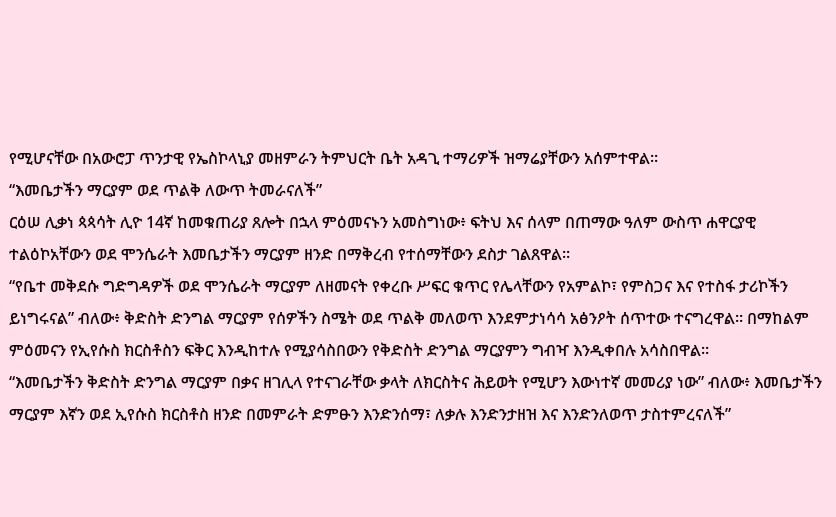የሚሆናቸው በአውሮፓ ጥንታዊ የኤስኮላኒያ መዘምራን ትምህርት ቤት አዳጊ ተማሪዎች ዝማሬያቸውን አሰምተዋል።
“እመቤታችን ማርያም ወደ ጥልቅ ለውጥ ትመራናለች”
ርዕሠ ሊቃነ ጳጳሳት ሊዮ 14ኛ ከመቁጠሪያ ጸሎት በኋላ ምዕመናኑን አመስግነው፥ ፍትህ እና ሰላም በጠማው ዓለም ውስጥ ሐዋርያዊ ተልዕኮአቸውን ወደ ሞንሴራት እመቤታችን ማርያም ዘንድ በማቅረብ የተሰማቸውን ደስታ ገልጸዋል።
“የቤተ መቅደሱ ግድግዳዎች ወደ ሞንሴራት ማርያም ለዘመናት የቀረቡ ሥፍር ቁጥር የሌላቸውን የአምልኮ፣ የምስጋና እና የተስፋ ታሪኮችን ይነግሩናል” ብለው፥ ቅድስት ድንግል ማርያም የሰዎችን ስሜት ወደ ጥልቅ መለወጥ እንደምታነሳሳ አፅንዖት ሰጥተው ተናግረዋል። በማከልም ምዕመናን የኢየሱስ ክርስቶስን ፍቅር እንዲከተሉ የሚያሳስበውን የቅድስት ድንግል ማርያምን ግብዣ እንዲቀበሉ አሳስበዋል።
“እመቤታችን ቅድስት ድንግል ማርያም በቃና ዘገሊላ የተናገራቸው ቃላት ለክርስትና ሕይወት የሚሆን እውነተኛ መመሪያ ነው” ብለው፥ እመቤታችን ማርያም እኛን ወደ ኢየሱስ ክርስቶስ ዘንድ በመምራት ድምፁን እንድንሰማ፣ ለቃሉ እንድንታዘዝ እና እንድንለወጥ ታስተምረናለች”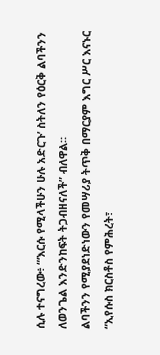ሲሉ ተናግረው፥ “‘እርሱ የሚላችሁን ሁሉ አድርጉ’ ስትለን የዕርቅ ልባችንን ለወንጌል እንድንከፍት ትጋብዘናለች” ብለዋል።
ልባችንን የሚያደነድነውን የመሣሪያ ትጥቅ በማርያም እግር ሥር እናኑር
“ኢየሱስ ክርስቶስ የምሕረት፣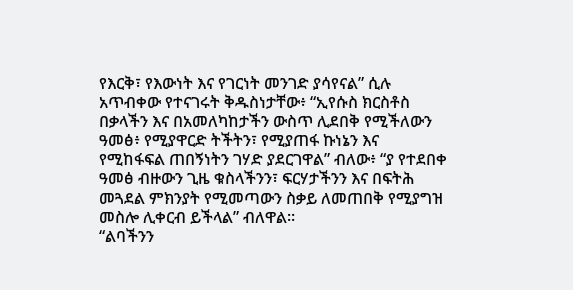የእርቅ፣ የእውነት እና የገርነት መንገድ ያሳየናል” ሲሉ አጥብቀው የተናገሩት ቅዱስነታቸው፥ “ኢየሱስ ክርስቶስ በቃላችን እና በአመለካከታችን ውስጥ ሊደበቅ የሚችለውን ዓመፅ፥ የሚያዋርድ ትችትን፣ የሚያጠፋ ኩነኔን እና የሚከፋፍል ጠበኝነትን ገሃድ ያደርገዋል” ብለው፥ “ያ የተደበቀ ዓመፅ ብዙውን ጊዜ ቁስላችንን፣ ፍርሃታችንን እና በፍትሕ መጓደል ምክንያት የሚመጣውን ስቃይ ለመጠበቅ የሚያግዝ መስሎ ሊቀርብ ይችላል” ብለዋል።
“ልባችንን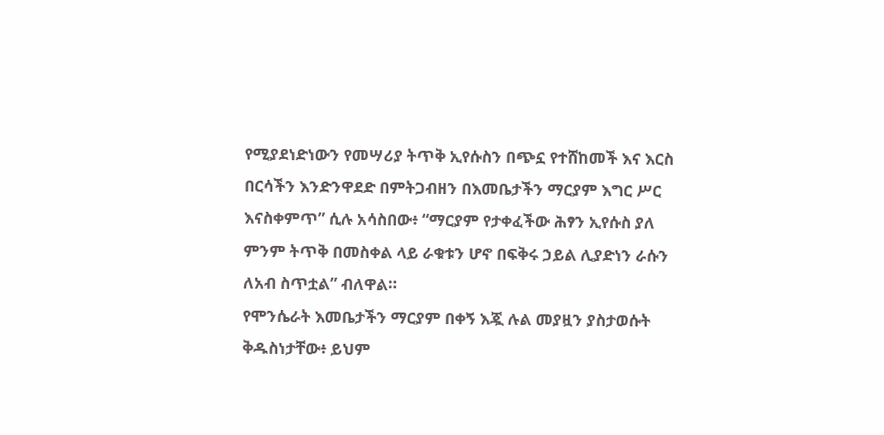የሚያደነድነውን የመሣሪያ ትጥቅ ኢየሱስን በጭኗ የተሸከመች እና እርስ በርሳችን እንድንዋደድ በምትጋብዘን በእመቤታችን ማርያም እግር ሥር እናስቀምጥ” ሲሉ አሳስበው፥ “ማርያም የታቀፈችው ሕፃን ኢየሱስ ያለ ምንም ትጥቅ በመስቀል ላይ ራቁቱን ሆኖ በፍቅሩ ኃይል ሊያድነን ራሱን ለአብ ስጥቷል” ብለዋል።
የሞንሴራት እመቤታችን ማርያም በቀኝ እጇ ሉል መያዟን ያስታወሱት ቅዱስነታቸው፥ ይህም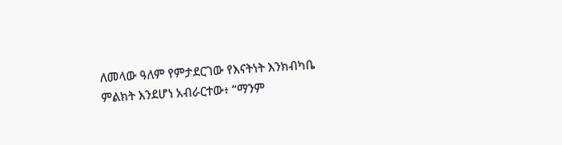ለመላው ዓለም የምታደርገው የእናትነት እንክብካቤ ምልክት እንደሆነ አብራርተው፥ “ማንም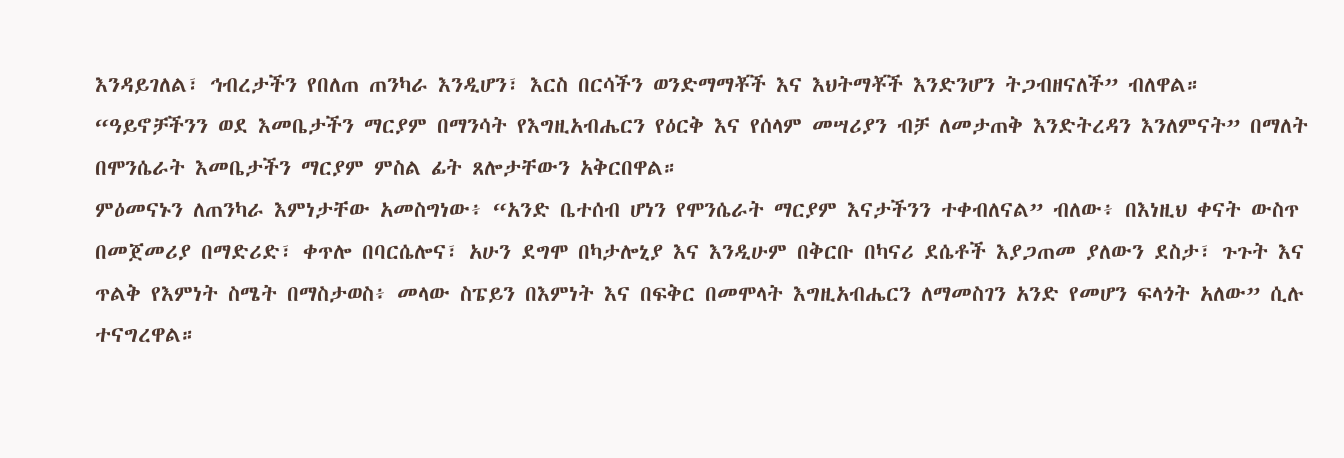እንዳይገለል፣ ኅብረታችን የበለጠ ጠንካራ እንዲሆን፣ እርስ በርሳችን ወንድማማቾች እና እህትማቾች እንድንሆን ትጋብዘናለች” ብለዋል።
“ዓይኖቻችንን ወደ እመቤታችን ማርያም በማንሳት የእግዚአብሔርን የዕርቅ እና የሰላም መሣሪያን ብቻ ለመታጠቅ እንድትረዳን እንለምናት” በማለት በሞንሴራት እመቤታችን ማርያም ምስል ፊት ጸሎታቸውን አቅርበዋል።
ምዕመናኑን ለጠንካራ እምነታቸው አመስግነው፥ “አንድ ቤተሰብ ሆነን የሞንሴራት ማርያም እናታችንን ተቀብለናል” ብለው፥ በእነዚህ ቀናት ውስጥ በመጀመሪያ በማድሪድ፣ ቀጥሎ በባርሴሎና፣ አሁን ደግሞ በካታሎኒያ እና እንዲሁም በቅርቡ በካናሪ ደሴቶች እያጋጠመ ያለውን ደስታ፣ ጉጉት እና ጥልቅ የእምነት ስሜት በማስታወስ፥ መላው ስፔይን በእምነት እና በፍቅር በመሞላት እግዚአብሔርን ለማመስገን አንድ የመሆን ፍላጎት አለው” ሲሉ ተናግረዋል።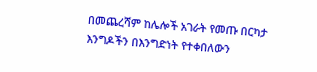በመጨረሻም ከሌሎች አገራት የመጡ በርካታ እንግዶችን በእንግድነት የተቀበለውን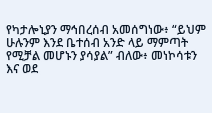የካታሎኒያን ማኅበረሰብ አመሰግነው፥ “ይህም ሁሉንም እንደ ቤተሰብ አንድ ላይ ማምጣት የሚቻል መሆኑን ያሳያል” ብለው፥ መነኮሳቱን እና ወደ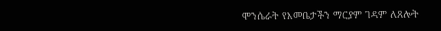ሞንሴራት የእመቤታችን ማርያም ገዳም ለጸሎት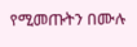የሚመጡትን በሙሉ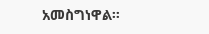አመስግነዋል።